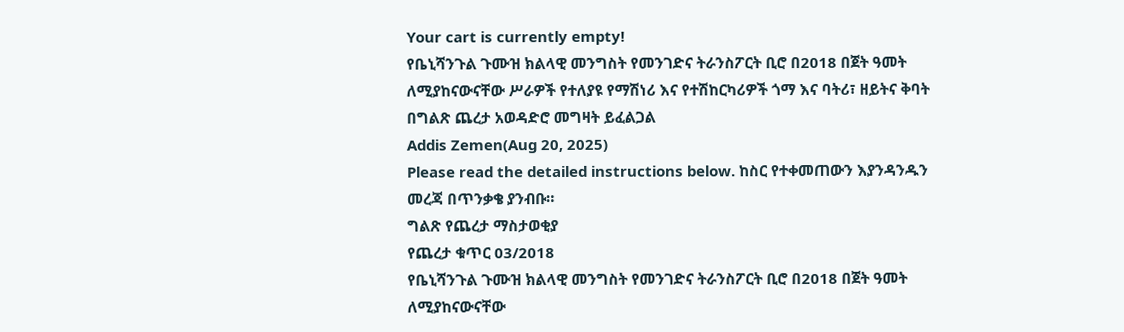Your cart is currently empty!
የቤኒሻንጉል ጉሙዝ ክልላዊ መንግስት የመንገድና ትራንስፖርት ቢሮ በ2018 በጀት ዓመት ለሚያከናውናቸው ሥራዎች የተለያዩ የማሽነሪ እና የተሽከርካሪዎች ጎማ እና ባትሪ፣ ዘይትና ቅባት በግልጽ ጨረታ አወዳድሮ መግዛት ይፈልጋል
Addis Zemen(Aug 20, 2025)
Please read the detailed instructions below. ከስር የተቀመጠውን እያንዳንዱን መረጃ በጥንቃቄ ያንብቡ።
ግልጽ የጨረታ ማስታወቂያ
የጨረታ ቁጥር 03/2018
የቤኒሻንጉል ጉሙዝ ክልላዊ መንግስት የመንገድና ትራንስፖርት ቢሮ በ2018 በጀት ዓመት ለሚያከናውናቸው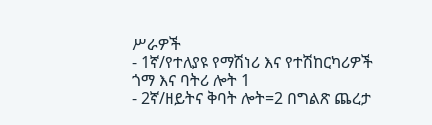ሥራዎች
- 1ኛ/የተለያዩ የማሽነሪ እና የተሽከርካሪዎች ጎማ እና ባትሪ ሎት 1
- 2ኛ/ዘይትና ቅባት ሎት=2 በግልጽ ጨረታ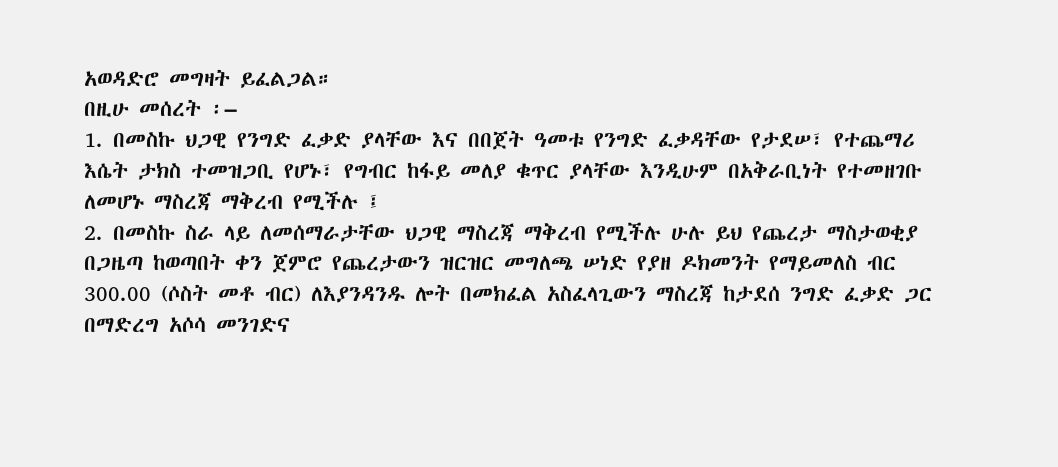አወዳድሮ መግዛት ይፈልጋል።
በዚሁ መሰረት ፡–
1. በመስኩ ህጋዊ የንግድ ፈቃድ ያላቸው እና በበጀት ዓመቱ የንግድ ፈቃዳቸው የታደሠ፣ የተጨማሪ እሴት ታክስ ተመዝጋቢ የሆኑ፣ የግብር ከፋይ መለያ ቁጥር ያላቸው እንዲሁም በአቅራቢነት የተመዘገቡ ለመሆኑ ማስረጃ ማቅረብ የሚችሉ ፤
2. በመስኩ ስራ ላይ ለመሰማራታቸው ህጋዊ ማስረጃ ማቅረብ የሚችሉ ሁሉ ይህ የጨረታ ማስታወቂያ በጋዜጣ ከወጣበት ቀን ጀምሮ የጨረታውን ዝርዝር መግለጫ ሠነድ የያዘ ዶክመንት የማይመለስ ብር 300.00 (ሶስት መቶ ብር) ለእያንዳንዱ ሎት በመክፈል አስፈላጊውን ማስረጃ ከታደሰ ንግድ ፈቃድ ጋር በማድረግ አሶሳ መንገድና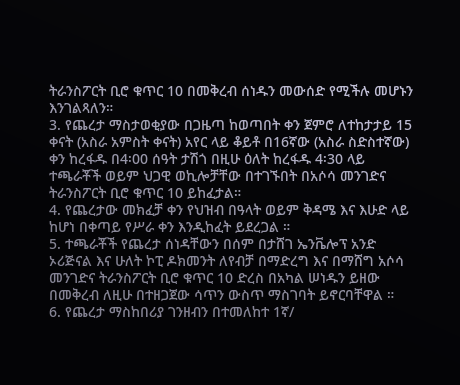ትራንስፖርት ቢሮ ቁጥር 10 በመቅረብ ሰነዱን መውሰድ የሚችሉ መሆኑን እንገልጻለን።
3. የጨረታ ማስታወቂያው በጋዜጣ ከወጣበት ቀን ጀምሮ ለተከታታይ 15 ቀናት (አስራ አምስት ቀናት) አየር ላይ ቆይቶ በ16ኛው (አስራ ስድስተኛው) ቀን ከረፋዱ በ4፡00 ሰዓት ታሽጎ በዚሁ ዕለት ከረፋዱ 4፡30 ላይ ተጫራቾች ወይም ህጋዊ ወኪሎቻቸው በተገኙበት በአሶሳ መንገድና ትራንስፖርት ቢሮ ቁጥር 10 ይከፈታል።
4. የጨረታው መክፈቻ ቀን የህዝብ በዓላት ወይም ቅዳሜ እና እሁድ ላይ ከሆነ በቀጣይ የሥራ ቀን እንዲከፈት ይደረጋል ።
5. ተጫራቾች የጨረታ ሰነዳቸውን በሰም በታሸገ ኤንቬሎፕ አንድ ኦሪጅናል እና ሁለት ኮፒ ዶክመንት ለየብቻ በማድረግ እና በማሸግ አሶሳ መንገድና ትራንስፖርት ቢሮ ቁጥር 10 ድረስ በአካል ሠነዱን ይዘው በመቅረብ ለዚሁ በተዘጋጀው ሳጥን ውስጥ ማስገባት ይኖርባቸዋል ።
6. የጨረታ ማስከበሪያ ገንዘብን በተመለከተ 1ኛ/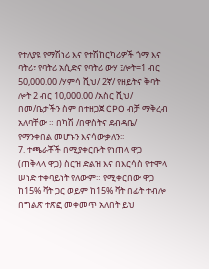የተለያዩ የማሽነሪ እና የተሽከርካሪዎች ጎማ እና ባትሪ፣ የባትሪ አሲድና የባትሪ ውሃ ፤ሎት=1 ብር 50,000.00 /ሃምሳ ሺህ/ 2ኛ/ የዘይትና ቅባት ሎት 2 ብር 10,000.00 /አስር ሺህ/ በመ/ቤታችን ስም በተዘጋጀ CPO ብቻ ማቅረብ አለባቸው ። በካሽ /በዋስትና ደብዳቤ/ የማንቀበል መሆኑን እናሳውቃለን፡፡
7. ተጫራቾች በሚያቀርቡት የነጠላ ዋጋ (ጠቅላላ ዋጋ) ስርዝ ድልዝ እና በእርሳስ የተሞላ ሠነድ ተቀባይነት የለውም። የሚቀርበው ዋጋ ከ15% ቫት ጋር ወይም ከ15% ቫት በፊት ተብሎ በግልጽ ተጽፎ መቀመጥ አለበት ይህ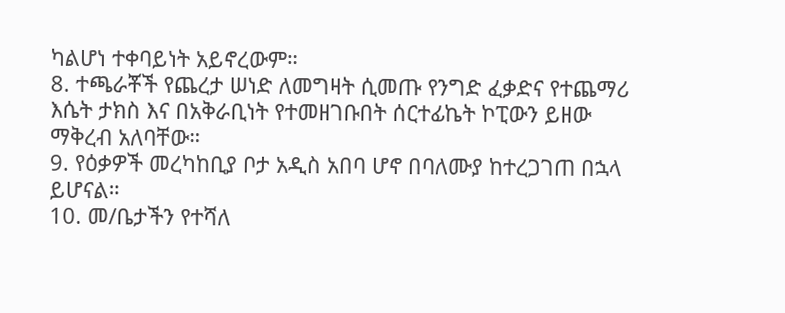ካልሆነ ተቀባይነት አይኖረውም።
8. ተጫራቾች የጨረታ ሠነድ ለመግዛት ሲመጡ የንግድ ፈቃድና የተጨማሪ እሴት ታክስ እና በአቅራቢነት የተመዘገቡበት ሰርተፊኬት ኮፒውን ይዘው ማቅረብ አለባቸው።
9. የዕቃዎች መረካከቢያ ቦታ አዲስ አበባ ሆኖ በባለሙያ ከተረጋገጠ በኋላ ይሆናል።
10. መ/ቤታችን የተሻለ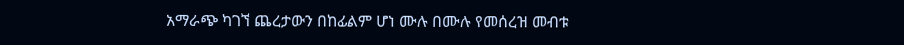አማራጭ ካገኘ ጨረታውን በከፊልም ሆነ ሙሉ በሙሉ የመሰረዝ መብቱ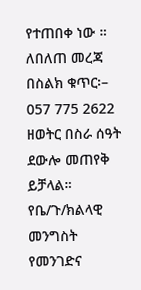የተጠበቀ ነው ።
ለበለጠ መረጃ በስልክ ቁጥር፡– 057 775 2622 ዘወትር በስራ ሰዓት ደውሎ መጠየቅ ይቻላል።
የቤ/ጉ/ክልላዊ መንግስት የመንገድና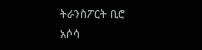ትራንስፖርት ቢሮ
አሶሳ